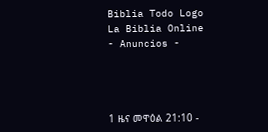Biblia Todo Logo
La Biblia Online
- Anuncios -




1 ዜና መዋዕል 21:10 -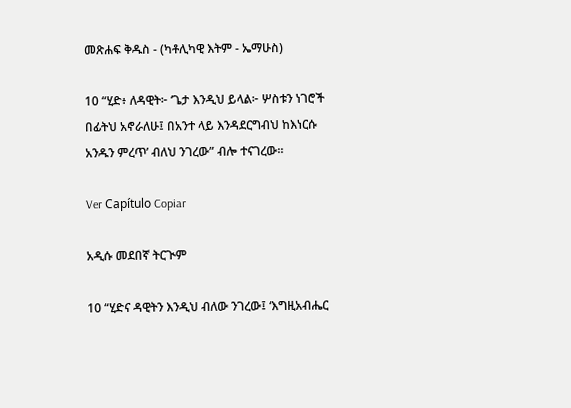መጽሐፍ ቅዱስ - (ካቶሊካዊ እትም - ኤማሁስ)

10 “ሂድ፥ ለዳዊት፦ ‘ጌታ እንዲህ ይላል፦ ሦስቱን ነገሮች በፊትህ አኖራለሁ፤ በአንተ ላይ እንዳደርግብህ ከእነርሱ አንዱን ምረጥ’ ብለህ ንገረው” ብሎ ተናገረው።

Ver Capítulo Copiar

አዲሱ መደበኛ ትርጒም

10 “ሂድና ዳዊትን እንዲህ ብለው ንገረው፤ ‘እግዚአብሔር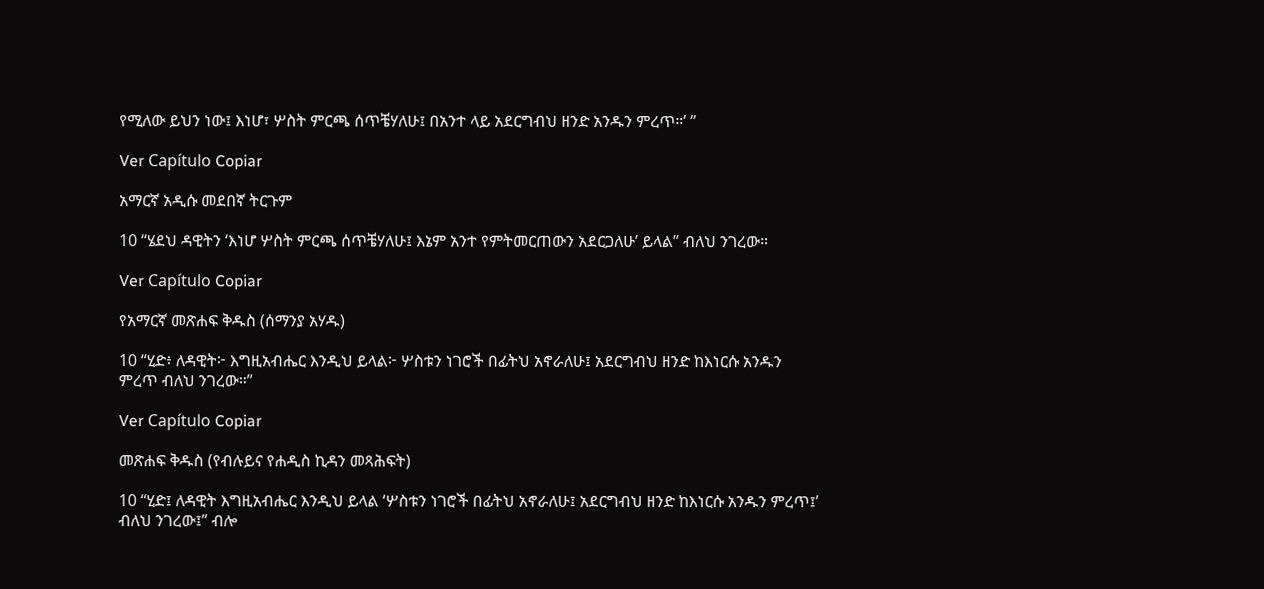የሚለው ይህን ነው፤ እነሆ፣ ሦስት ምርጫ ሰጥቼሃለሁ፤ በአንተ ላይ አደርግብህ ዘንድ አንዱን ምረጥ።’ ”

Ver Capítulo Copiar

አማርኛ አዲሱ መደበኛ ትርጉም

10 “ሄደህ ዳዊትን ‘እነሆ ሦስት ምርጫ ሰጥቼሃለሁ፤ እኔም አንተ የምትመርጠውን አደርጋለሁ’ ይላል” ብለህ ንገረው።

Ver Capítulo Copiar

የአማርኛ መጽሐፍ ቅዱስ (ሰማንያ አሃዱ)

10 “ሂድ፥ ለዳዊት፦ እግዚአብሔር እንዲህ ይላል፦ ሦስቱን ነገሮች በፊትህ አኖራለሁ፤ አደርግብህ ዘንድ ከእነርሱ አንዱን ምረጥ ብለህ ንገረው።”

Ver Capítulo Copiar

መጽሐፍ ቅዱስ (የብሉይና የሐዲስ ኪዳን መጻሕፍት)

10 “ሂድ፤ ለዳዊት እግዚአብሔር እንዲህ ይላል ‘ሦስቱን ነገሮች በፊትህ አኖራለሁ፤ አደርግብህ ዘንድ ከእነርሱ አንዱን ምረጥ፤’ ብለህ ንገረው፤” ብሎ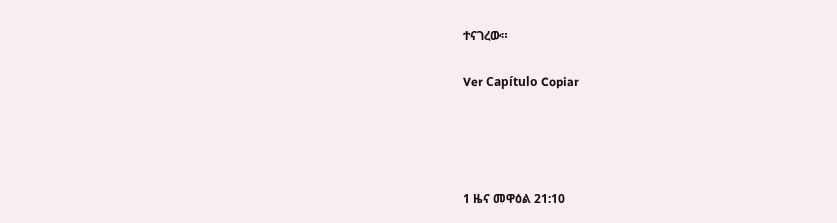ተናገረው።

Ver Capítulo Copiar




1 ዜና መዋዕል 21:10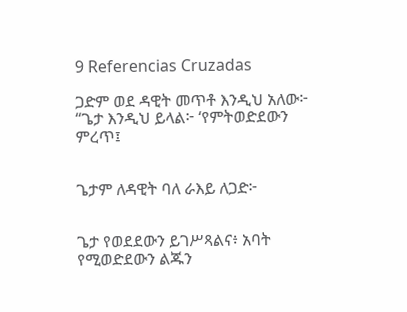9 Referencias Cruzadas

ጋድም ወደ ዳዊት መጥቶ እንዲህ አለው፦ “ጌታ እንዲህ ይላል፦ ‘የምትወድደውን ምረጥ፤


ጌታም ለዳዊት ባለ ራእይ ለጋድ፦


ጌታ የወደደውን ይገሥጻልና፥ አባት የሚወድደውን ልጁን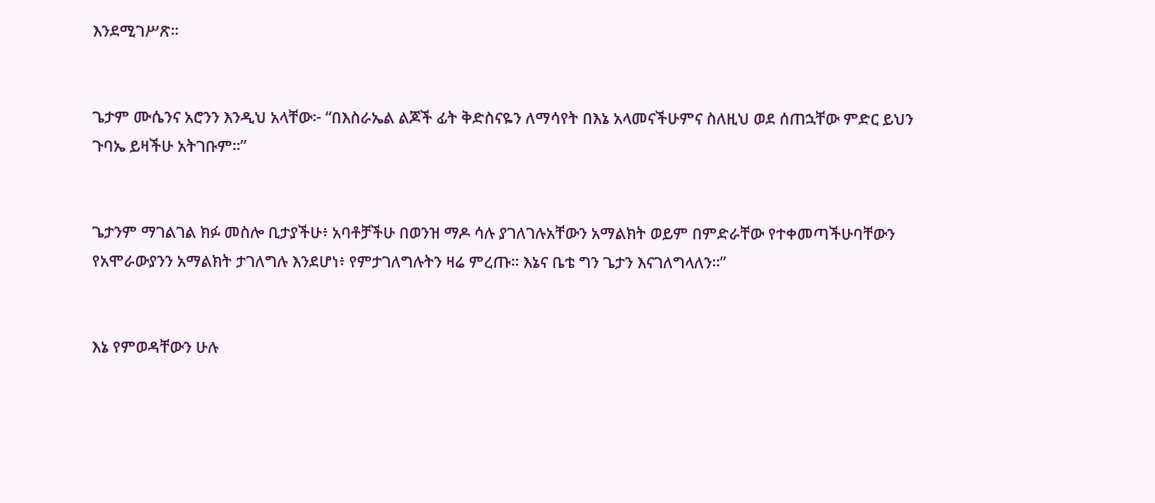እንደሚገሥጽ።


ጌታም ሙሴንና አሮንን እንዲህ አላቸው፦ “በእስራኤል ልጆች ፊት ቅድስናዬን ለማሳየት በእኔ አላመናችሁምና ስለዚህ ወደ ሰጠኋቸው ምድር ይህን ጉባኤ ይዛችሁ አትገቡም።”


ጌታንም ማገልገል ክፉ መስሎ ቢታያችሁ፥ አባቶቻችሁ በወንዝ ማዶ ሳሉ ያገለገሉአቸውን አማልክት ወይም በምድራቸው የተቀመጣችሁባቸውን የአሞራውያንን አማልክት ታገለግሉ እንደሆነ፥ የምታገለግሉትን ዛሬ ምረጡ። እኔና ቤቴ ግን ጌታን እናገለግላለን።”


እኔ የምወዳቸውን ሁሉ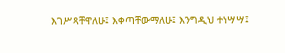እገሥጻቸዋለሁ፤ እቀጣቸውማለሁ፤ እንግዲህ ተነሣሣ፤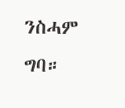ንስሓም ግባ።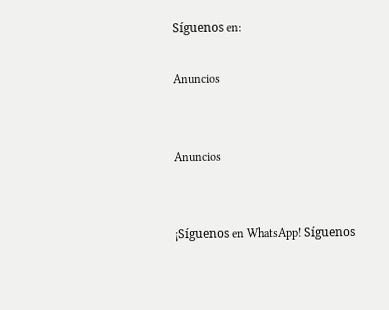Síguenos en:

Anuncios


Anuncios


¡Síguenos en WhatsApp! Síguenos